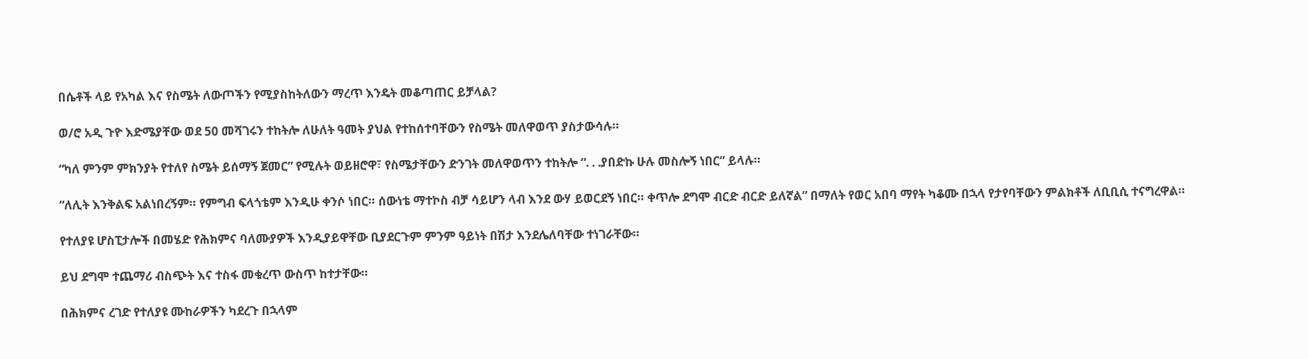በሴቶች ላይ የአካል እና የስሜት ለውጦችን የሚያስከትለውን ማረጥ እንዴት መቆጣጠር ይቻላል?

ወ/ሮ አዲ ጉዮ እድሜያቸው ወደ 50 መሻገሩን ተከትሎ ለሁለት ዓመት ያህል የተከሰተባቸውን የስሜት መለዋወጥ ያስታውሳሉ።

“ካለ ምንም ምክንያት የተለየ ስሜት ይሰማኝ ጀመር” የሚሉት ወይዘሮዋ፣ የስሜታቸውን ድንገት መለዋወጥን ተከትሎ “. . .ያበድኩ ሁሉ መስሎኝ ነበር” ይላሉ።

“ለሊት እንቅልፍ አልነበረኝም። የምግብ ፍላጎቴም እንዲሁ ቀንሶ ነበር። ሰውነቴ ማተኮስ ብቻ ሳይሆን ላብ እንደ ውሃ ይወርደኝ ነበር። ቀጥሎ ደግሞ ብርድ ብርድ ይለኛል” በማለት የወር አበባ ማየት ካቆሙ በኋላ የታየባቸውን ምልክቶች ለቢቢሲ ተናግረዋል።

የተለያዩ ሆስፒታሎች በመሄድ የሕክምና ባለሙያዎች እንዲያይዋቸው ቢያደርጉም ምንም ዓይነት በሽታ እንደሌለባቸው ተነገራቸው።

ይህ ደግሞ ተጨማሪ ብስጭት እና ተስፋ መቁረጥ ውስጥ ከተታቸው።

በሕክምና ረገድ የተለያዩ ሙከራዎችን ካደረጉ በኋላም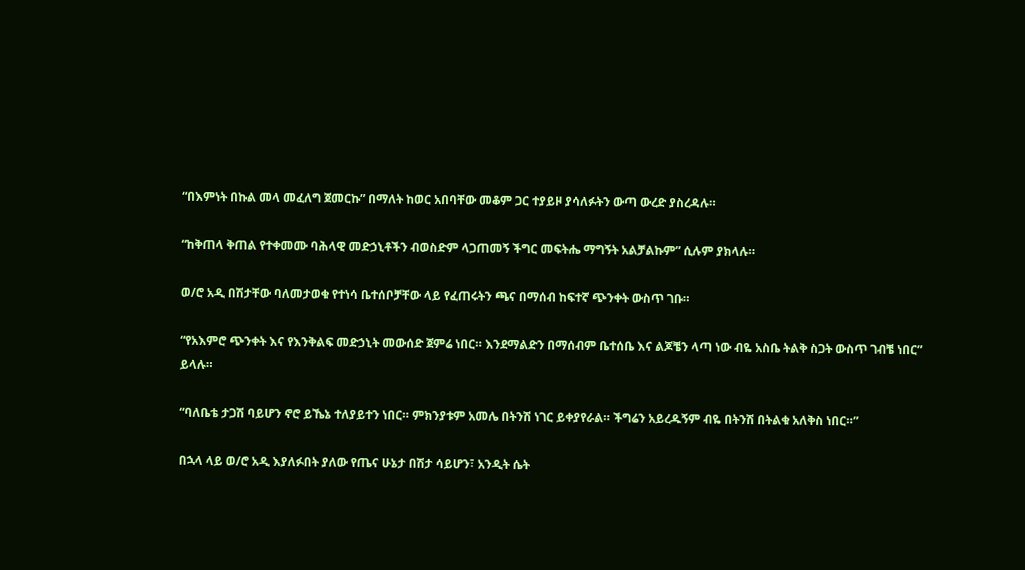“በእምነት በኩል መላ መፈለግ ጀመርኩ” በማለት ከወር አበባቸው መቆም ጋር ተያይዞ ያሳለፉትን ውጣ ውረድ ያስረዳሉ።

“ከቅጠላ ቅጠል የተቀመሙ ባሕላዊ መድኃኒቶችን ብወስድም ላጋጠመኝ ችግር መፍትሔ ማግኝት አልቻልኩም” ሲሉም ያክላሉ።

ወ/ሮ አዲ በሽታቸው ባለመታወቁ የተነሳ ቤተሰቦቻቸው ላይ የፈጠሩትን ጫና በማሰብ ከፍተኛ ጭንቀት ውስጥ ገቡ።

“የአእምሮ ጭንቀት እና የእንቅልፍ መድኃኒት መውሰድ ጀምሬ ነበር። እንደማልድን በማሰብም ቤተሰቤ እና ልጆቼን ላጣ ነው ብዬ አስቤ ትልቅ ስጋት ውስጥ ገብቼ ነበር” ይላሉ።

“ባለቤቴ ታጋሽ ባይሆን ኖሮ ይኼኔ ተለያይተን ነበር። ምክንያቱም አመሌ በትንሽ ነገር ይቀያየራል። ችግሬን አይረዱኝም ብዬ በትንሽ በትልቁ አለቅስ ነበር።”

በኋላ ላይ ወ/ሮ አዲ እያለፉበት ያለው የጤና ሁኔታ በሽታ ሳይሆን፣ አንዲት ሴት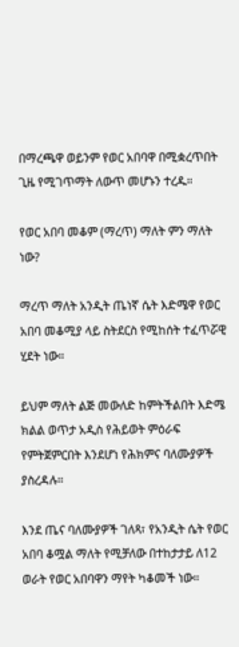በማረጫዋ ወይንም የወር አበባዋ በሚቋረጥበት ጊዜ የሚገጥማት ለውጥ መሆኑን ተረዱ።

የወር አበባ መቆም (ማረጥ) ማለት ምን ማለት ነው?

ማረጥ ማለት አንዲት ጤነኛ ሴት እድሜዋ የወር አበባ መቆሚያ ላይ ስትደርስ የሚከሰት ተፈጥሯዊ ሂደት ነው።

ይህም ማለት ልጅ መውለድ ከምትችልበት እድሜ ክልል ወጥታ አዲስ የሕይወት ምዕራፍ የምትጀምርበት እንደሆነ የሕክምና ባለሙያዎች ያስረዳሉ።

እንደ ጤና ባለሙያዎች ገለጻ፣ የአንዲት ሴት የወር አበባ ቆሟል ማለት የሚቻለው በተከታታይ ለ12 ወራት የወር አበባዋን ማየት ካቆመች ነው።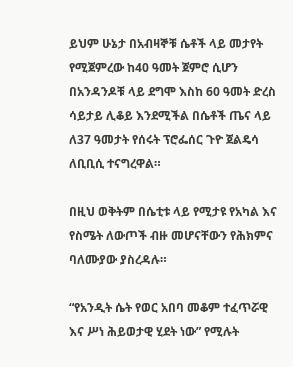ይህም ሁኔታ በአብዛኞቹ ሴቶች ላይ መታየት የሚጀምረው ከ40 ዓመት ጀምሮ ሲሆን በአንዳንዶቹ ላይ ደግሞ እስከ 60 ዓመት ድረስ ሳይታይ ሊቆይ እንደሚችል በሴቶች ጤና ላይ ለ37 ዓመታት የሰሩት ፕሮፌሰር ጉዮ ጀልዴሳ ለቢቢሲ ተናግረዋል።

በዚህ ወቅትም በሴቲቱ ላይ የሚታዩ የአካል እና የስሜት ለውጦች ብዙ መሆናቸውን የሕክምና ባለሙያው ያስረዳሉ።

“የአንዲት ሴት የወር አበባ መቆም ተፈጥሯዊ እና ሥነ ሕይወታዊ ሂደት ነው” የሚሉት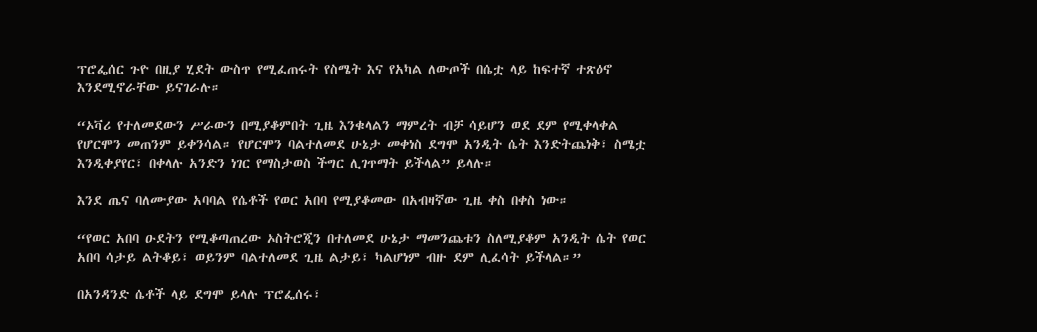ፕሮፌሰር ጉዮ በዚያ ሂደት ውስጥ የሚፈጠሩት የስሜት እና የአካል ለውጦች በሴቷ ላይ ከፍተኛ ተጽዕኖ እንደሚኖራቸው ይናገራሉ።

“ኦቫሪ የተለመደውን ሥራውን በሚያቆምበት ጊዜ እንቁላልን ማምረት ብቻ ሳይሆን ወደ ደም የሚቀላቀል የሆርሞን መጠንም ይቀንሳል። የሆርሞን ባልተለመደ ሁኔታ መቀነስ ደግሞ አንዲት ሴት እንድትጨነቅ፣ ስሜቷ እንዲቀያየር፣ በቀላሉ አንድን ነገር የማስታወስ ችግር ሊገጥማት ይችላል” ይላሉ።

እንደ ጤና ባለሙያው አባባል የሴቶች የወር አበባ የሚያቆመው በአብዛኛው ጊዜ ቀስ በቀስ ነው።

“የወር አበባ ዑደትን የሚቆጣጠረው ኦስትሮጂን በተለመደ ሁኔታ ማመንጨቱን ስለሚያቆም አንዲት ሴት የወር አበባ ሳታይ ልትቆይ፣ ወይንም ባልተለመደ ጊዜ ልታይ፣ ካልሆነም ብዙ ደም ሊፈሳት ይችላል።”

በአንዳንድ ሴቶች ላይ ደግሞ ይላሉ ፕሮፌሰሩ፣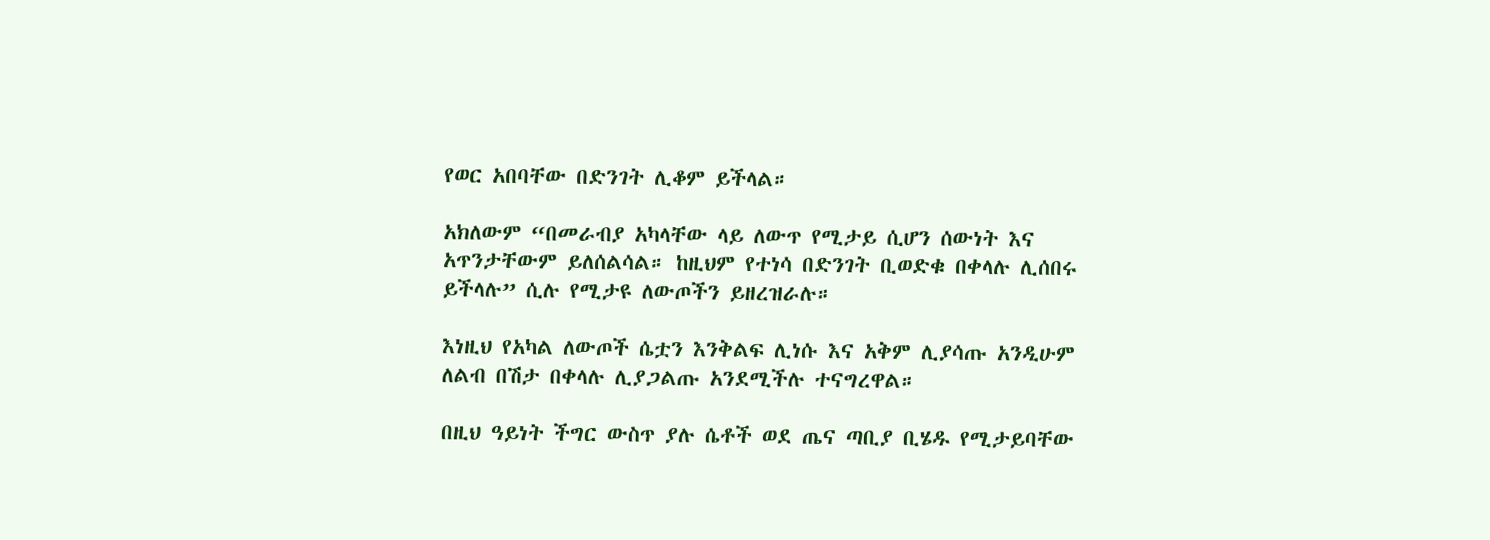የወር አበባቸው በድንገት ሊቆም ይችላል።

አክለውም “በመራብያ አካላቸው ላይ ለውጥ የሚታይ ሲሆን ሰውነት እና አጥንታቸውም ይለሰልሳል። ከዚህም የተነሳ በድንገት ቢወድቁ በቀላሉ ሊሰበሩ ይችላሉ” ሲሉ የሚታዩ ለውጦችን ይዘረዝራሉ።

እነዚህ የአካል ለውጦች ሴቷን እንቅልፍ ሊነሱ እና አቅም ሊያሳጡ አንዲሁም ለልብ በሽታ በቀላሉ ሊያጋልጡ አንደሚችሉ ተናግረዋል።

በዚህ ዓይነት ችግር ውስጥ ያሉ ሴቶች ወደ ጤና ጣቢያ ቢሄዱ የሚታይባቸው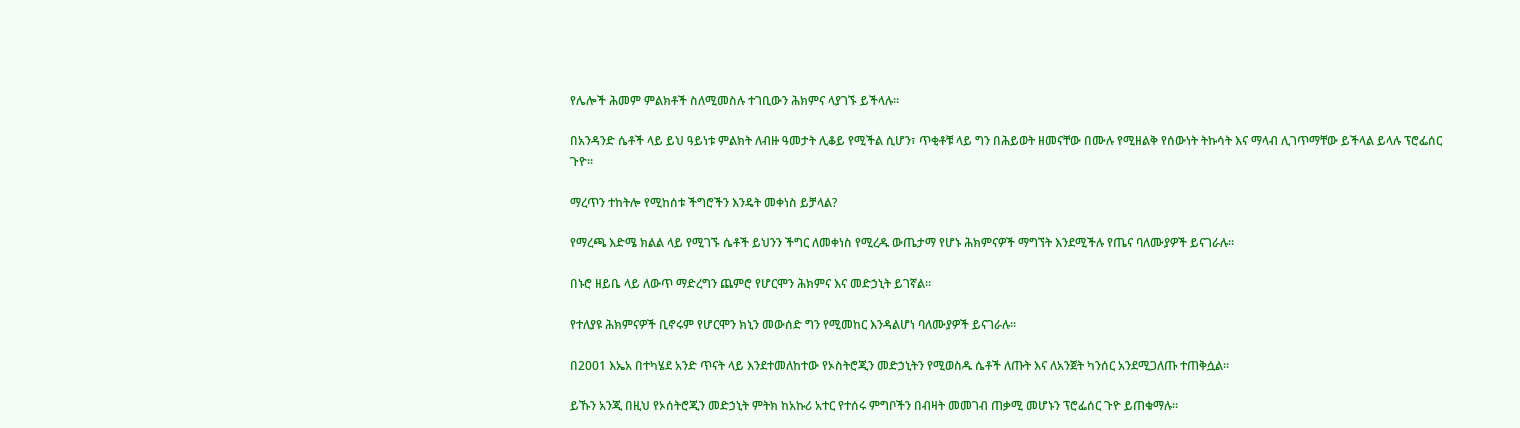የሌሎች ሕመም ምልክቶች ስለሚመስሉ ተገቢውን ሕክምና ላያገኙ ይችላሉ።

በአንዳንድ ሴቶች ላይ ይህ ዓይነቱ ምልክት ለብዙ ዓመታት ሊቆይ የሚችል ሲሆን፣ ጥቂቶቹ ላይ ግን በሕይወት ዘመናቸው በሙሉ የሚዘልቅ የሰውነት ትኩሳት እና ማላብ ሊገጥማቸው ይችላል ይላሉ ፕሮፌሰር ጉዮ።

ማረጥን ተከትሎ የሚከሰቱ ችግሮችን እንዴት መቀነስ ይቻላል?

የማረጫ እድሜ ክልል ላይ የሚገኙ ሴቶች ይህንን ችግር ለመቀነስ የሚረዱ ውጤታማ የሆኑ ሕክምናዎች ማግኘት እንደሚችሉ የጤና ባለሙያዎች ይናገራሉ።

በኑሮ ዘይቤ ላይ ለውጥ ማድረግን ጨምሮ የሆርሞን ሕክምና እና መድኃኒት ይገኛል።

የተለያዩ ሕክምናዎች ቢኖሩም የሆርሞን ክኒን መውሰድ ግን የሚመከር እንዳልሆነ ባለሙያዎች ይናገራሉ።

በ2001 እኤአ በተካሄደ አንድ ጥናት ላይ እንደተመለከተው የኦስትሮጂን መድኃኒትን የሚወስዱ ሴቶች ለጡት እና ለአንጀት ካንሰር አንደሚጋለጡ ተጠቅሷል።

ይኹን አንጂ በዚህ የኦሰትሮጂን መድኃኒት ምትክ ከአኩሪ አተር የተሰሩ ምግቦችን በብዛት መመገብ ጠቃሚ መሆኑን ፕሮፌሰር ጉዮ ይጠቁማሉ።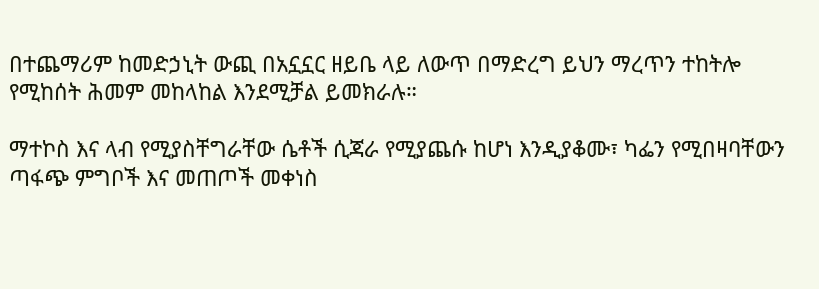በተጨማሪም ከመድኃኒት ውጪ በአኗኗር ዘይቤ ላይ ለውጥ በማድረግ ይህን ማረጥን ተከትሎ የሚከሰት ሕመም መከላከል እንደሚቻል ይመክራሉ።

ማተኮስ እና ላብ የሚያስቸግራቸው ሴቶች ሲጃራ የሚያጨሱ ከሆነ እንዲያቆሙ፣ ካፌን የሚበዛባቸውን ጣፋጭ ምግቦች እና መጠጦች መቀነስ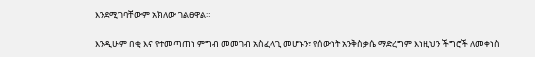እንደሚገባቸውም አክለው ገልፀዋል።

እንዲሁም በቂ እና የተመጣጠነ ምግብ መመገብ አስፈላጊ መሆኑን፣ የሰውነት አንቅስቃሴ ማድረግም እነዚህን ችግሮች ለመቀነስ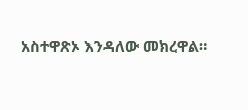አስተዋጽኦ እንዳለው መክረዋል።